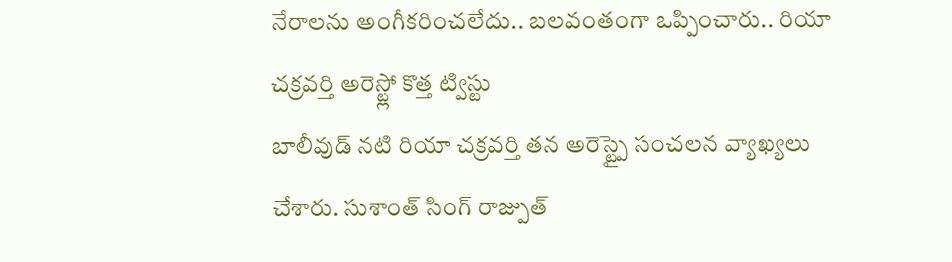నేరాలను అంగీకరించలేదు.. బలవంతంగా ఒప్పించారు.. రియా చక్రవర్తి అరెస్ట్లో కొత్త ట్విస్టు
బాలీవుడ్ నటి రియా చక్రవర్తి తన అరెస్ట్పై సంచలన వ్యాఖ్యలు చేశారు. సుశాంత్ సింగ్ రాజ్పుత్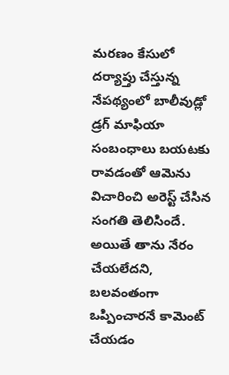మరణం కేసులో దర్యాప్తు చేస్తున్న నేపథ్యంలో బాలీవుడ్లో డ్రగ్ మాఫియా సంబంధాలు బయటకు రావడంతో ఆమెను విచారించి అరెస్ట్ చేసిన సంగతి తెలిసిందే. అయితే తాను నేరం చేయలేదని, బలవంతంగా ఒప్పించారనే కామెంట్ చేయడం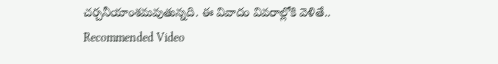చర్చనీయాంశమవుతున్నది. ఈ వివాదం వివరాల్లోకి వెళితే..
Recommended Video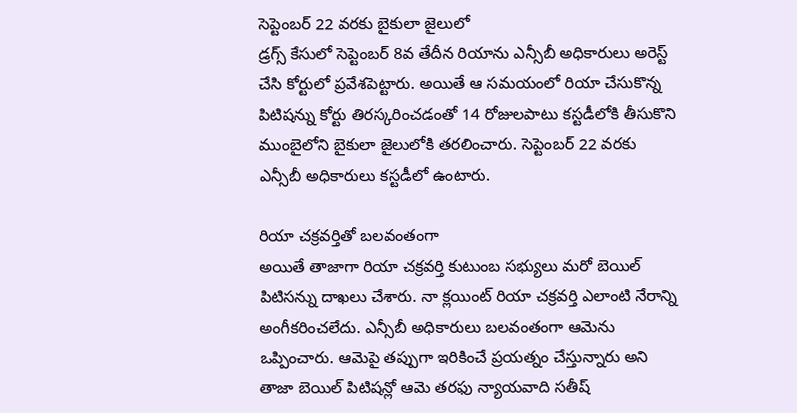సెప్టెంబర్ 22 వరకు బైకులా జైలులో
డ్రగ్స్ కేసులో సెప్టెంబర్ 8వ తేదీన రియాను ఎన్సీబీ అధికారులు అరెస్ట్ చేసి కోర్టులో ప్రవేశపెట్టారు. అయితే ఆ సమయంలో రియా చేసుకొన్న పిటిషన్ను కోర్టు తిరస్కరించడంతో 14 రోజులపాటు కస్టడీలోకి తీసుకొని ముంబైలోని బైకులా జైలులోకి తరలించారు. సెప్టెంబర్ 22 వరకు ఎన్సీబీ అధికారులు కస్టడీలో ఉంటారు.

రియా చక్రవర్తితో బలవంతంగా
అయితే తాజాగా రియా చక్రవర్తి కుటుంబ సభ్యులు మరో బెయిల్ పిటిసన్ను దాఖలు చేశారు. నా క్లయింట్ రియా చక్రవర్తి ఎలాంటి నేరాన్ని అంగీకరించలేదు. ఎన్సీబీ అధికారులు బలవంతంగా ఆమెను ఒప్పించారు. ఆమెపై తప్పుగా ఇరికించే ప్రయత్నం చేస్తున్నారు అని తాజా బెయిల్ పిటిషన్లో ఆమె తరఫు న్యాయవాది సతీష్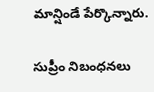మాన్షిండే పేర్కొన్నారు.

సుప్రీం నిబంధనలు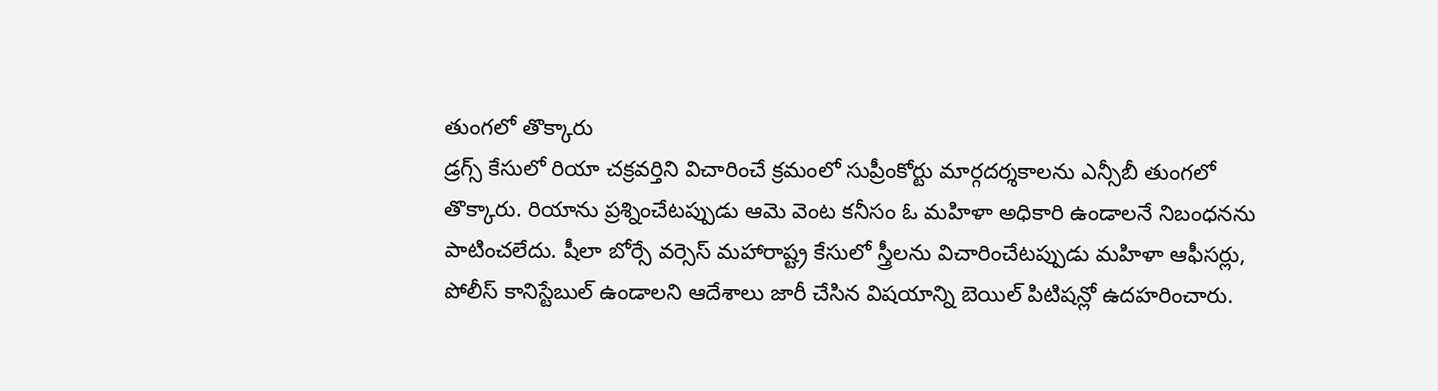తుంగలో తొక్కారు
డ్రగ్స్ కేసులో రియా చక్రవర్తిని విచారించే క్రమంలో సుప్రీంకోర్టు మార్గదర్శకాలను ఎన్సీబీ తుంగలో తొక్కారు. రియాను ప్రశ్నించేటప్పుడు ఆమె వెంట కనీసం ఓ మహిళా అధికారి ఉండాలనే నిబంధనను పాటించలేదు. షీలా బోర్సే వర్సెస్ మహారాష్ట్ర కేసులో స్త్రీలను విచారించేటప్పుడు మహిళా ఆఫీసర్లు, పోలీస్ కానిస్టేబుల్ ఉండాలని ఆదేశాలు జారీ చేసిన విషయాన్ని బెయిల్ పిటిషన్లో ఉదహరించారు.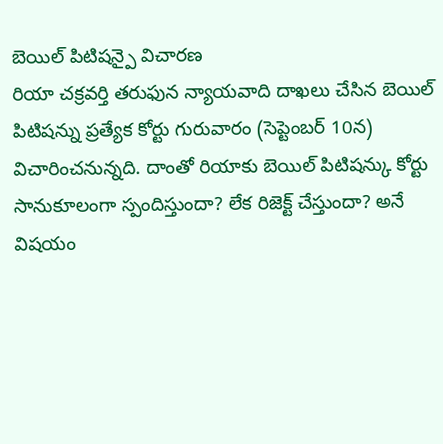బెయిల్ పిటిషన్పై విచారణ
రియా చక్రవర్తి తరుఫున న్యాయవాది దాఖలు చేసిన బెయిల్ పిటిషన్ను ప్రత్యేక కోర్టు గురువారం (సెప్టెంబర్ 10న) విచారించనున్నది. దాంతో రియాకు బెయిల్ పిటిషన్కు కోర్టు సానుకూలంగా స్పందిస్తుందా? లేక రిజెక్ట్ చేస్తుందా? అనే విషయం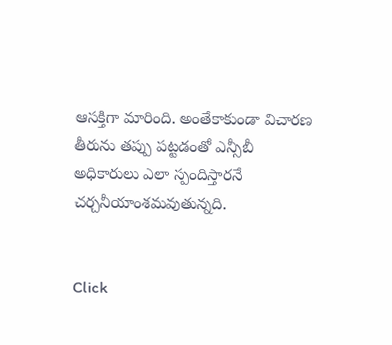ఆసక్తిగా మారింది. అంతేకాకుండా విచారణ తీరును తప్పు పట్టడంతో ఎన్సీబీ అధికారులు ఎలా స్పందిస్తారనే చర్చనీయాంశమవుతున్నది.


Click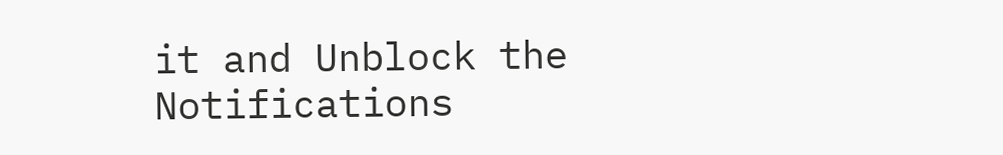it and Unblock the Notifications